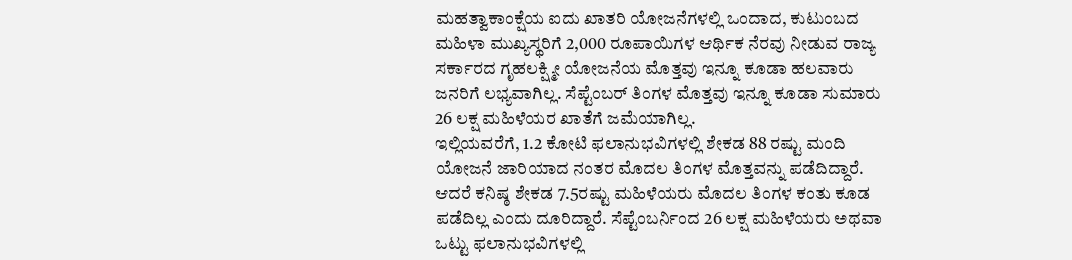ಮಹತ್ವಾಕಾಂಕ್ಷೆಯ ಐದು ಖಾತರಿ ಯೋಜನೆಗಳಲ್ಲಿ ಒಂದಾದ, ಕುಟುಂಬದ ಮಹಿಳಾ ಮುಖ್ಯಸ್ಥರಿಗೆ 2,000 ರೂಪಾಯಿಗಳ ಆರ್ಥಿಕ ನೆರವು ನೀಡುವ ರಾಜ್ಯ ಸರ್ಕಾರದ ಗೃಹಲಕ್ಷ್ಮೀ ಯೋಜನೆಯ ಮೊತ್ತವು ಇನ್ನೂ ಕೂಡಾ ಹಲವಾರು ಜನರಿಗೆ ಲಭ್ಯವಾಗಿಲ್ಲ. ಸೆಪ್ಟೆಂಬರ್ ತಿಂಗಳ ಮೊತ್ತವು ಇನ್ನೂ ಕೂಡಾ ಸುಮಾರು 26 ಲಕ್ಷ ಮಹಿಳೆಯರ ಖಾತೆಗೆ ಜಮೆಯಾಗಿಲ್ಲ.
ಇಲ್ಲಿಯವರೆಗೆ, 1.2 ಕೋಟಿ ಫಲಾನುಭವಿಗಳಲ್ಲಿ ಶೇಕಡ 88 ರಷ್ಟು ಮಂದಿ ಯೋಜನೆ ಜಾರಿಯಾದ ನಂತರ ಮೊದಲ ತಿಂಗಳ ಮೊತ್ತವನ್ನು ಪಡೆದಿದ್ದಾರೆ. ಆದರೆ ಕನಿಷ್ಠ ಶೇಕಡ 7.5ರಷ್ಟು ಮಹಿಳೆಯರು ಮೊದಲ ತಿಂಗಳ ಕಂತು ಕೂಡ ಪಡೆದಿಲ್ಲ ಎಂದು ದೂರಿದ್ದಾರೆ. ಸೆಪ್ಟೆಂಬರ್ನಿಂದ 26 ಲಕ್ಷ ಮಹಿಳೆಯರು ಅಥವಾ ಒಟ್ಟು ಫಲಾನುಭವಿಗಳಲ್ಲಿ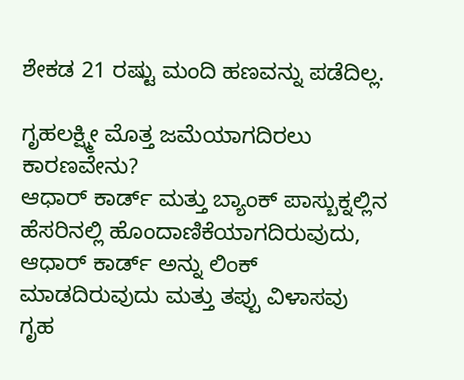ಶೇಕಡ 21 ರಷ್ಟು ಮಂದಿ ಹಣವನ್ನು ಪಡೆದಿಲ್ಲ.

ಗೃಹಲಕ್ಷ್ಮೀ ಮೊತ್ತ ಜಮೆಯಾಗದಿರಲು ಕಾರಣವೇನು?
ಆಧಾರ್ ಕಾರ್ಡ್ ಮತ್ತು ಬ್ಯಾಂಕ್ ಪಾಸ್ಬುಕ್ನಲ್ಲಿನ ಹೆಸರಿನಲ್ಲಿ ಹೊಂದಾಣಿಕೆಯಾಗದಿರುವುದು, ಆಧಾರ್ ಕಾರ್ಡ್ ಅನ್ನು ಲಿಂಕ್ ಮಾಡದಿರುವುದು ಮತ್ತು ತಪ್ಪು ವಿಳಾಸವು ಗೃಹ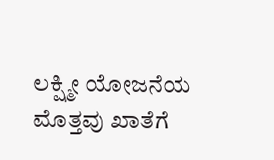ಲಕ್ಷ್ಮೀ ಯೋಜನೆಯ ಮೊತ್ತವು ಖಾತೆಗೆ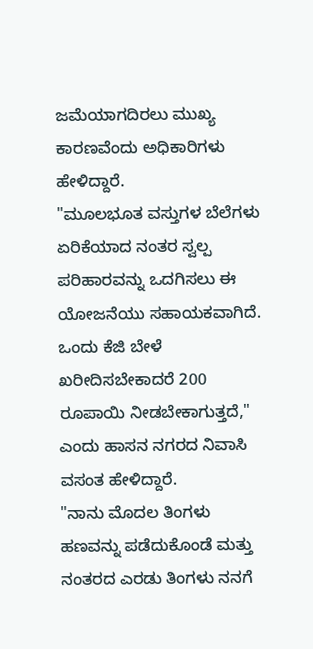ಜಮೆಯಾಗದಿರಲು ಮುಖ್ಯ ಕಾರಣವೆಂದು ಅಧಿಕಾರಿಗಳು ಹೇಳಿದ್ದಾರೆ.
"ಮೂಲಭೂತ ವಸ್ತುಗಳ ಬೆಲೆಗಳು ಏರಿಕೆಯಾದ ನಂತರ ಸ್ವಲ್ಪ ಪರಿಹಾರವನ್ನು ಒದಗಿಸಲು ಈ ಯೋಜನೆಯು ಸಹಾಯಕವಾಗಿದೆ. ಒಂದು ಕೆಜಿ ಬೇಳೆ ಖರೀದಿಸಬೇಕಾದರೆ 200 ರೂಪಾಯಿ ನೀಡಬೇಕಾಗುತ್ತದೆ," ಎಂದು ಹಾಸನ ನಗರದ ನಿವಾಸಿ ವಸಂತ ಹೇಳಿದ್ದಾರೆ.
"ನಾನು ಮೊದಲ ತಿಂಗಳು ಹಣವನ್ನು ಪಡೆದುಕೊಂಡೆ ಮತ್ತು ನಂತರದ ಎರಡು ತಿಂಗಳು ನನಗೆ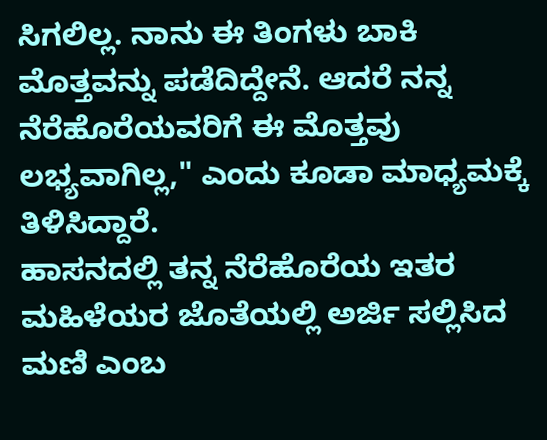ಸಿಗಲಿಲ್ಲ. ನಾನು ಈ ತಿಂಗಳು ಬಾಕಿ ಮೊತ್ತವನ್ನು ಪಡೆದಿದ್ದೇನೆ. ಆದರೆ ನನ್ನ ನೆರೆಹೊರೆಯವರಿಗೆ ಈ ಮೊತ್ತವು ಲಭ್ಯವಾಗಿಲ್ಲ," ಎಂದು ಕೂಡಾ ಮಾಧ್ಯಮಕ್ಕೆ ತಿಳಿಸಿದ್ದಾರೆ.
ಹಾಸನದಲ್ಲಿ ತನ್ನ ನೆರೆಹೊರೆಯ ಇತರ ಮಹಿಳೆಯರ ಜೊತೆಯಲ್ಲಿ ಅರ್ಜಿ ಸಲ್ಲಿಸಿದ ಮಣಿ ಎಂಬ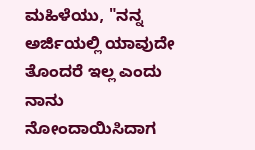ಮಹಿಳೆಯು, "ನನ್ನ ಅರ್ಜಿಯಲ್ಲಿ ಯಾವುದೇ ತೊಂದರೆ ಇಲ್ಲ ಎಂದು ನಾನು ನೋಂದಾಯಿಸಿದಾಗ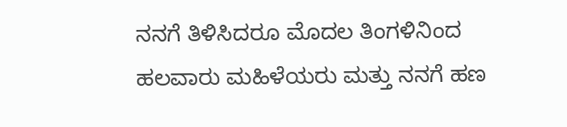ನನಗೆ ತಿಳಿಸಿದರೂ ಮೊದಲ ತಿಂಗಳಿನಿಂದ ಹಲವಾರು ಮಹಿಳೆಯರು ಮತ್ತು ನನಗೆ ಹಣ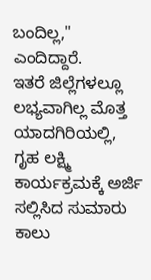ಬಂದಿಲ್ಲ," ಎಂದಿದ್ದಾರೆ.
ಇತರೆ ಜಿಲ್ಲೆಗಳಲ್ಲೂ ಲಭ್ಯವಾಗಿಲ್ಲ ಮೊತ್ತ
ಯಾದಗಿರಿಯಲ್ಲಿ, ಗೃಹ ಲಕ್ಷ್ಮಿ ಕಾರ್ಯಕ್ರಮಕ್ಕೆ ಅರ್ಜಿ ಸಲ್ಲಿಸಿದ ಸುಮಾರು ಕಾಲು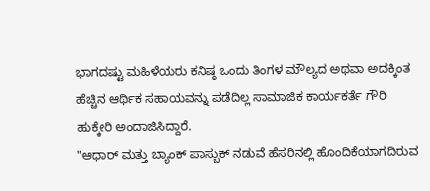ಭಾಗದಷ್ಟು ಮಹಿಳೆಯರು ಕನಿಷ್ಠ ಒಂದು ತಿಂಗಳ ಮೌಲ್ಯದ ಅಥವಾ ಅದಕ್ಕಿಂತ ಹೆಚ್ಚಿನ ಆರ್ಥಿಕ ಸಹಾಯವನ್ನು ಪಡೆದಿಲ್ಲ ಸಾಮಾಜಿಕ ಕಾರ್ಯಕರ್ತೆ ಗೌರಿ ಹುಕ್ಕೇರಿ ಅಂದಾಜಿಸಿದ್ದಾರೆ.
"ಆಧಾರ್ ಮತ್ತು ಬ್ಯಾಂಕ್ ಪಾಸ್ಬುಕ್ ನಡುವೆ ಹೆಸರಿನಲ್ಲಿ ಹೊಂದಿಕೆಯಾಗದಿರುವ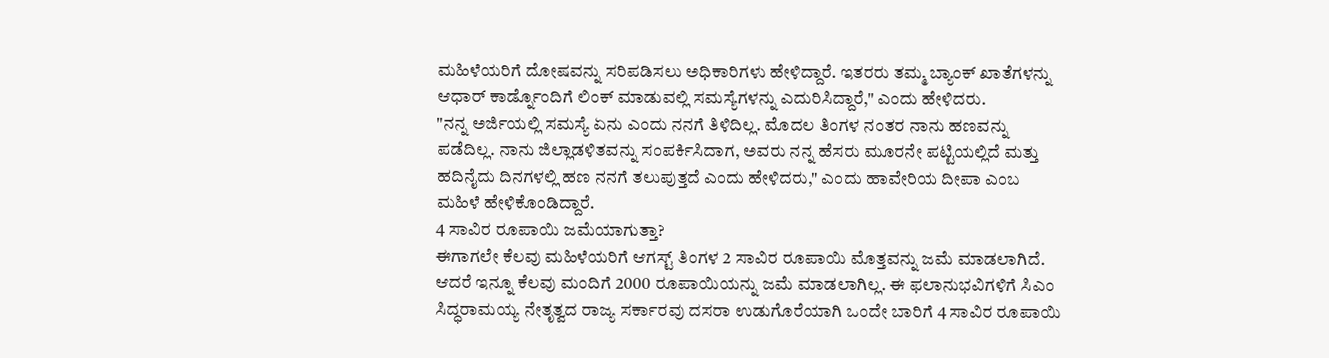ಮಹಿಳೆಯರಿಗೆ ದೋಷವನ್ನು ಸರಿಪಡಿಸಲು ಅಧಿಕಾರಿಗಳು ಹೇಳಿದ್ದಾರೆ. ಇತರರು ತಮ್ಮ ಬ್ಯಾಂಕ್ ಖಾತೆಗಳನ್ನು ಆಧಾರ್ ಕಾರ್ಡ್ನೊಂದಿಗೆ ಲಿಂಕ್ ಮಾಡುವಲ್ಲಿ ಸಮಸ್ಯೆಗಳನ್ನು ಎದುರಿಸಿದ್ದಾರೆ," ಎಂದು ಹೇಳಿದರು.
"ನನ್ನ ಅರ್ಜಿಯಲ್ಲಿ ಸಮಸ್ಯೆ ಏನು ಎಂದು ನನಗೆ ತಿಳಿದಿಲ್ಲ. ಮೊದಲ ತಿಂಗಳ ನಂತರ ನಾನು ಹಣವನ್ನು ಪಡೆದಿಲ್ಲ. ನಾನು ಜಿಲ್ಲಾಡಳಿತವನ್ನು ಸಂಪರ್ಕಿಸಿದಾಗ, ಅವರು ನನ್ನ ಹೆಸರು ಮೂರನೇ ಪಟ್ಟಿಯಲ್ಲಿದೆ ಮತ್ತು ಹದಿನೈದು ದಿನಗಳಲ್ಲಿ ಹಣ ನನಗೆ ತಲುಪುತ್ತದೆ ಎಂದು ಹೇಳಿದರು," ಎಂದು ಹಾವೇರಿಯ ದೀಪಾ ಎಂಬ ಮಹಿಳೆ ಹೇಳಿಕೊಂಡಿದ್ದಾರೆ.
4 ಸಾವಿರ ರೂಪಾಯಿ ಜಮೆಯಾಗುತ್ತಾ?
ಈಗಾಗಲೇ ಕೆಲವು ಮಹಿಳೆಯರಿಗೆ ಆಗಸ್ಟ್ ತಿಂಗಳ 2 ಸಾವಿರ ರೂಪಾಯಿ ಮೊತ್ತವನ್ನು ಜಮೆ ಮಾಡಲಾಗಿದೆ. ಆದರೆ ಇನ್ನೂ ಕೆಲವು ಮಂದಿಗೆ 2000 ರೂಪಾಯಿಯನ್ನು ಜಮೆ ಮಾಡಲಾಗಿಲ್ಲ. ಈ ಫಲಾನುಭವಿಗಳಿಗೆ ಸಿಎಂ ಸಿದ್ಧರಾಮಯ್ಯ ನೇತೃತ್ವದ ರಾಜ್ಯ ಸರ್ಕಾರವು ದಸರಾ ಉಡುಗೊರೆಯಾಗಿ ಒಂದೇ ಬಾರಿಗೆ 4 ಸಾವಿರ ರೂಪಾಯಿ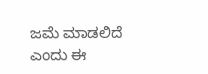ಜಮೆ ಮಾಡಲಿದೆ ಎಂದು ಈ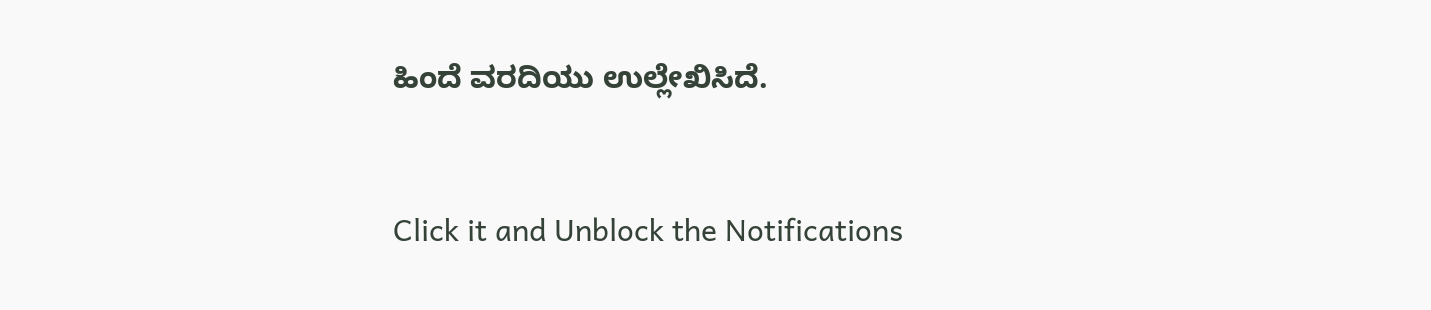ಹಿಂದೆ ವರದಿಯು ಉಲ್ಲೇಖಿಸಿದೆ.


Click it and Unblock the Notifications